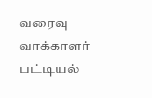வரைவு வாக்காளர் பட்டியல்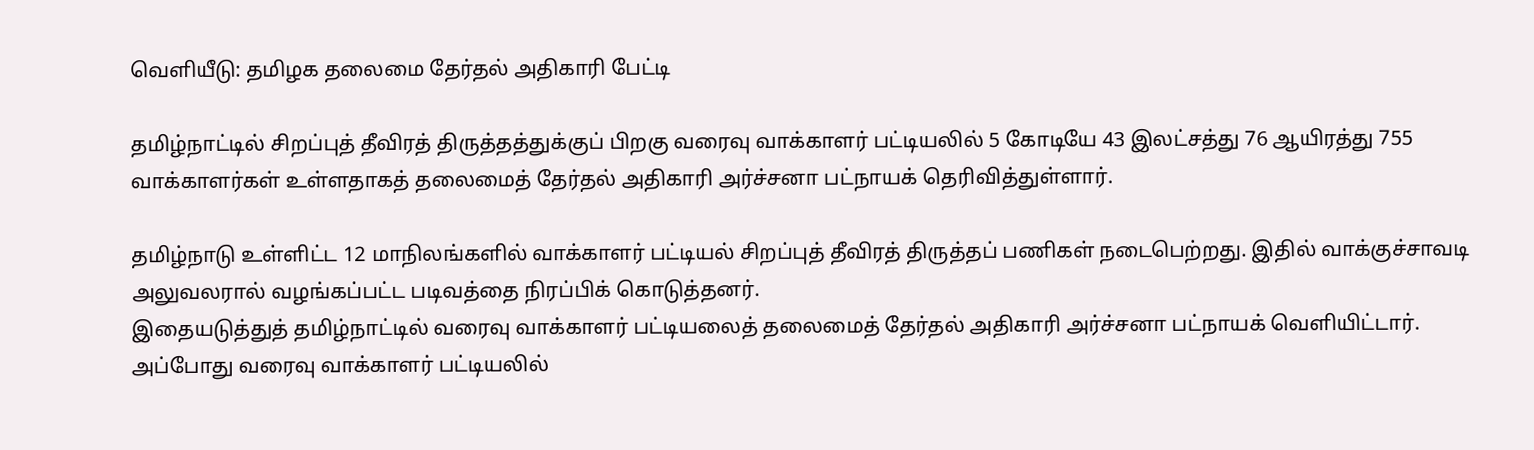வெளியீடு: தமிழக தலைமை தேர்தல் அதிகாரி பேட்டி

தமிழ்நாட்டில் சிறப்புத் தீவிரத் திருத்தத்துக்குப் பிறகு வரைவு வாக்காளர் பட்டியலில் 5 கோடியே 43 இலட்சத்து 76 ஆயிரத்து 755 வாக்காளர்கள் உள்ளதாகத் தலைமைத் தேர்தல் அதிகாரி அர்ச்சனா பட்நாயக் தெரிவித்துள்ளார்.

தமிழ்நாடு உள்ளிட்ட 12 மாநிலங்களில் வாக்காளர் பட்டியல் சிறப்புத் தீவிரத் திருத்தப் பணிகள் நடைபெற்றது. இதில் வாக்குச்சாவடி அலுவலரால் வழங்கப்பட்ட படிவத்தை நிரப்பிக் கொடுத்தனர்.
இதையடுத்துத் தமிழ்நாட்டில் வரைவு வாக்காளர் பட்டியலைத் தலைமைத் தேர்தல் அதிகாரி அர்ச்சனா பட்நாயக் வெளியிட்டார்.
அப்போது வரைவு வாக்காளர் பட்டியலில்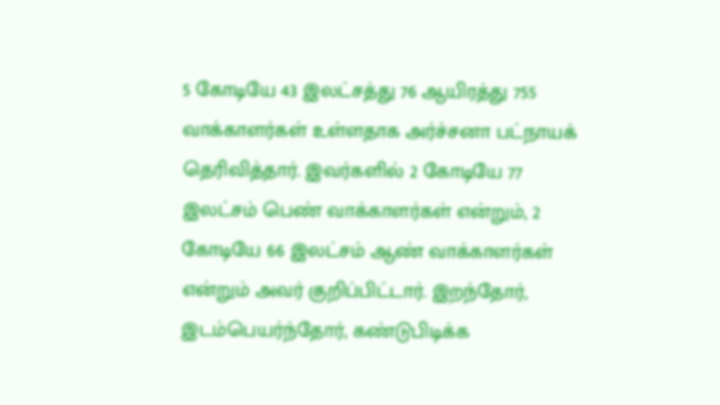5 கோடியே 43 இலட்சத்து 76 ஆயிரத்து 755 வாக்காளர்கள் உள்ளதாக அர்ச்சனா பட்நாயக் தெரிவித்தார். இவர்களில் 2 கோடியே 77 இலட்சம் பெண் வாக்காளர்கள் என்றும், 2 கோடியே 66 இலட்சம் ஆண் வாக்காளர்கள் என்றும் அவர் குறிப்பிட்டார். இறந்தோர், இடம்பெயர்ந்தோர், கண்டுபிடிக்க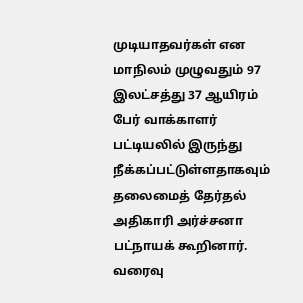முடியாதவர்கள் என மாநிலம் முழுவதும் 97 இலட்சத்து 37 ஆயிரம் பேர் வாக்காளர் பட்டியலில் இருந்து நீக்கப்பட்டுள்ளதாகவும் தலைமைத் தேர்தல் அதிகாரி அர்ச்சனா பட்நாயக் கூறினார்.
வரைவு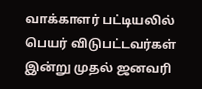வாக்காளர் பட்டியலில் பெயர் விடுபட்டவர்கள் இன்று முதல் ஜனவரி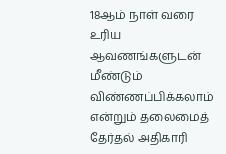18ஆம் நாள் வரை உரிய ஆவணங்களுடன் மீண்டும் விண்ணப்பிக்கலாம் என்றும் தலைமைத் தேர்தல் அதிகாரி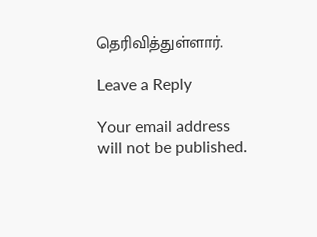தெரிவித்துள்ளார்.

Leave a Reply

Your email address will not be published.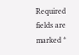Required fields are marked *